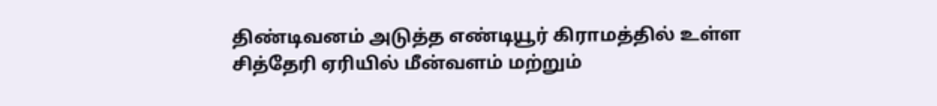திண்டிவனம் அடுத்த எண்டியூர் கிராமத்தில் உள்ள சித்தேரி ஏரியில் மீன்வளம் மற்றும்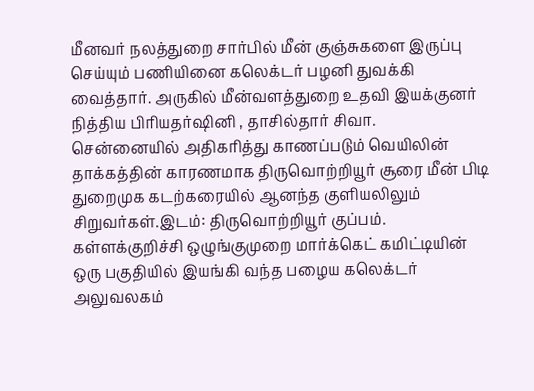மீனவர் நலத்துறை சார்பில் மீன் குஞ்சுகளை இருப்பு செய்யும் பணியினை கலெக்டர் பழனி துவக்கி வைத்தார். அருகில் மீன்வளத்துறை உதவி இயக்குனர் நித்திய பிரியதர்ஷினி , தாசில்தார் சிவா.
சென்னையில் அதிகரித்து காணப்படும் வெயிலின் தாக்கத்தின் காரணமாக திருவொற்றியூர் சூரை மீன் பிடி துறைமுக கடற்கரையில் ஆனந்த குளியலிலும் சிறுவர்கள்.இடம்: திருவொற்றியூர் குப்பம்.
கள்ளக்குறிச்சி ஒழுங்குமுறை மார்க்கெட் கமிட்டியின் ஒரு பகுதியில் இயங்கி வந்த பழைய கலெக்டர் அலுவலகம்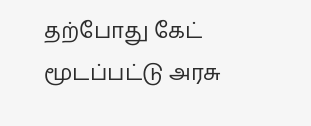தற்போது கேட் மூடப்பட்டு அரசு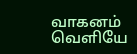வாகனம் வெளியே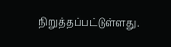நிறுத்தப்பட்டுள்ளது.